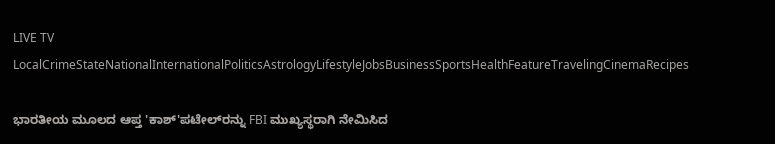LIVE TV LocalCrimeStateNationalInternationalPoliticsAstrologyLifestyleJobsBusinessSportsHealthFeatureTravelingCinemaRecipes

ಭಾರತೀಯ ಮೂಲದ ಆಪ್ತ 'ಕಾಶ್'ಪಟೇಲ್‌ರನ್ನು FBI ಮುಖ್ಯಸ್ಥರಾಗಿ ನೇಮಿಸಿದ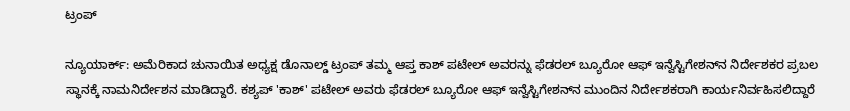ಟ್ರಂಪ್

ನ್ಯೂಯಾರ್ಕ್: ಅಮೆರಿಕಾದ ಚುನಾಯಿತ ಅಧ್ಯಕ್ಷ ಡೊನಾಲ್ಡ್ ಟ್ರಂಪ್ ತಮ್ಮ ಆಪ್ತ ಕಾಶ್ ಪಟೇಲ್ ಅವರನ್ನು ಫೆಡರಲ್ ಬ್ಯೂರೋ ಆಫ್ ಇನ್ವೆಸ್ಟಿಗೇಶನ್‌ನ ನಿರ್ದೇಶಕರ ಪ್ರಬಲ ಸ್ಥಾನಕ್ಕೆ ನಾಮನಿರ್ದೇಶನ ಮಾಡಿದ್ದಾರೆ. ಕಶ್ಯಪ್ 'ಕಾಶ್' ಪಟೇಲ್ ಅವರು ಫೆಡರಲ್ ಬ್ಯೂರೋ ಆಫ್ ಇನ್ವೆಸ್ಟಿಗೇಶನ್‌ನ ಮುಂದಿನ ನಿರ್ದೇಶಕರಾಗಿ ಕಾರ್ಯನಿರ್ವಹಿಸಲಿದ್ದಾರೆ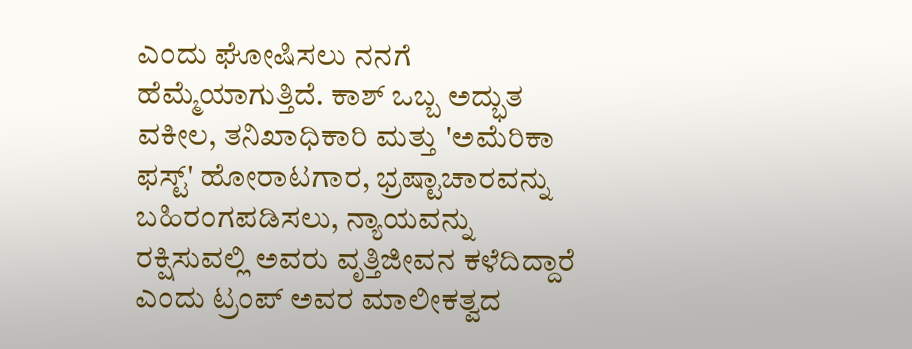ಎಂದು ಘೋಷಿಸಲು ನನಗೆ ಹೆಮ್ಮೆಯಾಗುತ್ತಿದೆ. ಕಾಶ್ ಒಬ್ಬ ಅದ್ಭುತ ವಕೀಲ, ತನಿಖಾಧಿಕಾರಿ ಮತ್ತು 'ಅಮೆರಿಕಾ ಫಸ್ಟ್' ಹೋರಾಟಗಾರ, ಭ್ರಷ್ಟಾಚಾರವನ್ನು ಬಹಿರಂಗಪಡಿಸಲು, ನ್ಯಾಯವನ್ನು ರಕ್ಷಿಸುವಲ್ಲಿ ಅವರು ವೃತ್ತಿಜೀವನ ಕಳೆದಿದ್ದಾರೆ ಎಂದು ಟ್ರಂಪ್ ಅವರ ಮಾಲೀಕತ್ವದ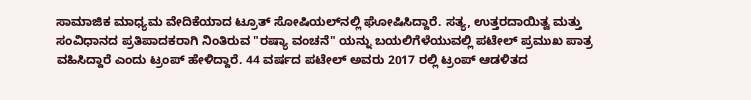ಸಾಮಾಜಿಕ ಮಾಧ್ಯಮ ವೇದಿಕೆಯಾದ ಟ್ರೂತ್ ಸೋಷಿಯಲ್‌ನಲ್ಲಿ ಘೋಷಿಸಿದ್ದಾರೆ. ಸತ್ಯ, ಉತ್ತರದಾಯಿತ್ವ ಮತ್ತು ಸಂವಿಧಾನದ ಪ್ರತಿಪಾದಕರಾಗಿ ನಿಂತಿರುವ "ರಷ್ಯಾ ವಂಚನೆ" ಯನ್ನು ಬಯಲಿಗೆಳೆಯುವಲ್ಲಿ ಪಟೇಲ್ ಪ್ರಮುಖ ಪಾತ್ರ ವಹಿಸಿದ್ದಾರೆ ಎಂದು ಟ್ರಂಪ್ ಹೇಳಿದ್ದಾರೆ. 44 ವರ್ಷದ ಪಟೇಲ್ ಅವರು 2017 ರಲ್ಲಿ ಟ್ರಂಪ್ ಆಡಳಿತದ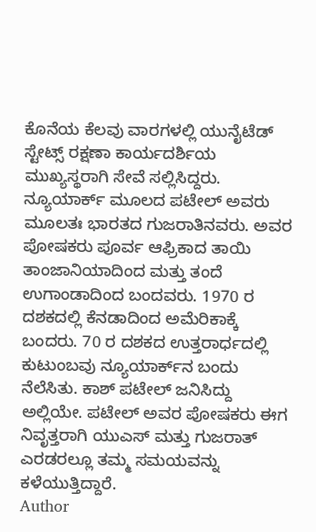ಕೊನೆಯ ಕೆಲವು ವಾರಗಳಲ್ಲಿ ಯುನೈಟೆಡ್ ಸ್ಟೇಟ್ಸ್ ರಕ್ಷಣಾ ಕಾರ್ಯದರ್ಶಿಯ ಮುಖ್ಯಸ್ಥರಾಗಿ ಸೇವೆ ಸಲ್ಲಿಸಿದ್ದರು. ನ್ಯೂಯಾರ್ಕ್ ಮೂಲದ ಪಟೇಲ್ ಅವರು ಮೂಲತಃ ಭಾರತದ ಗುಜರಾತಿನವರು. ಅವರ ಪೋಷಕರು ಪೂರ್ವ ಆಫ್ರಿಕಾದ ತಾಯಿ ತಾಂಜಾನಿಯಾದಿಂದ ಮತ್ತು ತಂದೆ ಉಗಾಂಡಾದಿಂದ ಬಂದವರು. 1970 ರ ದಶಕದಲ್ಲಿ ಕೆನಡಾದಿಂದ ಅಮೆರಿಕಾಕ್ಕೆ ಬಂದರು. 70 ರ ದಶಕದ ಉತ್ತರಾರ್ಧದಲ್ಲಿ ಕುಟುಂಬವು ನ್ಯೂಯಾರ್ಕ್‌ನ ಬಂದು ನೆಲೆಸಿತು. ಕಾಶ್ ಪಟೇಲ್ ಜನಿಸಿದ್ದು ಅಲ್ಲಿಯೇ. ಪಟೇಲ್ ಅವರ ಪೋಷಕರು ಈಗ ನಿವೃತ್ತರಾಗಿ ಯುಎಸ್ ಮತ್ತು ಗುಜರಾತ್ ಎರಡರಲ್ಲೂ ತಮ್ಮ ಸಮಯವನ್ನು ಕಳೆಯುತ್ತಿದ್ದಾರೆ.
Author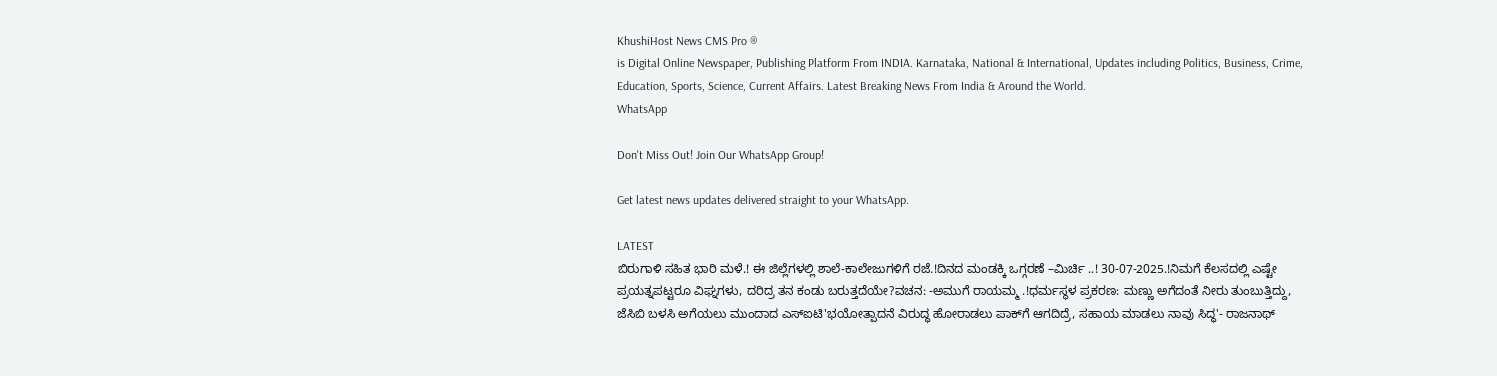KhushiHost News CMS Pro ®
is Digital Online Newspaper, Publishing Platform From INDIA. Karnataka, National & International, Updates including Politics, Business, Crime, Education, Sports, Science, Current Affairs. Latest Breaking News From India & Around the World.
WhatsApp

Don't Miss Out! Join Our WhatsApp Group!

Get latest news updates delivered straight to your WhatsApp.

LATEST
ಬಿರುಗಾಳಿ ಸಹಿತ ಭಾರಿ ಮಳೆ.! ಈ ಜಿಲ್ಲೆಗಳಲ್ಲಿ ಶಾಲೆ-ಕಾಲೇಜುಗಳಿಗೆ ರಜೆ.!ದಿನದ ಮಂಡಕ್ಕಿ ಒಗ್ಗರಣೆ –ಮಿರ್ಚಿ ..! 30-07-2025.!ನಿಮಗೆ ಕೆಲಸದಲ್ಲಿ ಎಷ್ಟೇ ಪ್ರಯತ್ನಪಟ್ಟರೂ ವಿಘ್ನಗಳು, ದರಿದ್ರ ತನ ಕಂಡು ಬರುತ್ತದೆಯೇ?ವಚನ: -ಅಮುಗೆ ರಾಯಮ್ಮ .!ಧರ್ಮಸ್ಥಳ ಪ್ರಕರಣ: ಮಣ್ಣು ಅಗೆದಂತೆ ನೀರು ತುಂಬುತ್ತಿದ್ದು, ಜೆಸಿಬಿ ಬಳಸಿ ಅಗೆಯಲು ಮುಂದಾದ ಎಸ್ಐಟಿ'ಭಯೋತ್ಪಾದನೆ ವಿರುದ್ಧ ಹೋರಾಡಲು ಪಾಕ್‌ಗೆ ಆಗದಿದ್ರೆ, ಸಹಾಯ ಮಾಡಲು ನಾವು ಸಿದ್ಧ'- ರಾಜನಾಥ್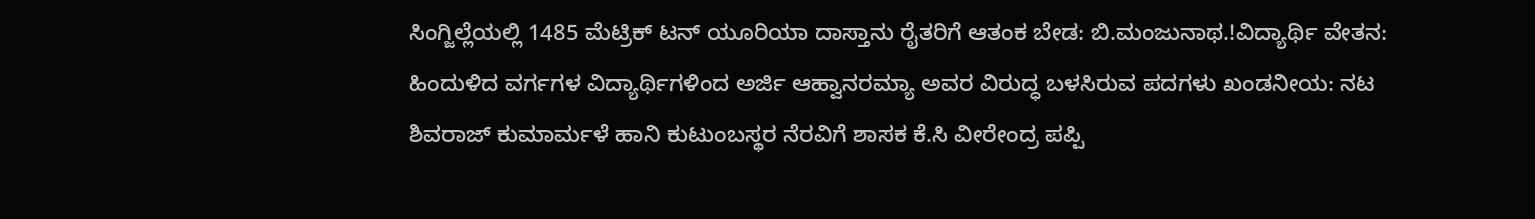ಸಿಂಗ್ಜಿಲ್ಲೆಯಲ್ಲಿ 1485 ಮೆಟ್ರಿಕ್ ಟನ್ ಯೂರಿಯಾ ದಾಸ್ತಾನು ರೈತರಿಗೆ ಆತಂಕ ಬೇಡ: ಬಿ.ಮಂಜುನಾಥ.!ವಿದ್ಯಾರ್ಥಿ ವೇತನ: ಹಿಂದುಳಿದ ವರ್ಗಗಳ ವಿದ್ಯಾರ್ಥಿಗಳಿಂದ ಅರ್ಜಿ ಆಹ್ವಾನರಮ್ಯಾ ಅವರ ವಿರುದ್ಧ ಬಳಸಿರುವ ಪದಗಳು ಖಂಡನೀಯ: ನಟ ಶಿವರಾಜ್ ಕುಮಾರ್ಮಳೆ ಹಾನಿ ಕುಟುಂಬಸ್ಥರ ನೆರವಿಗೆ ಶಾಸಕ ಕೆ.ಸಿ ವೀರೇಂದ್ರ ಪಪ್ಪಿ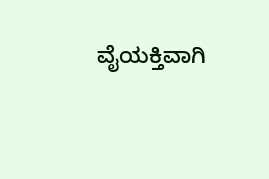ವೈಯಕ್ತಿವಾಗಿ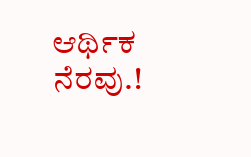ಆರ್ಥಿಕ ನೆರವು.!